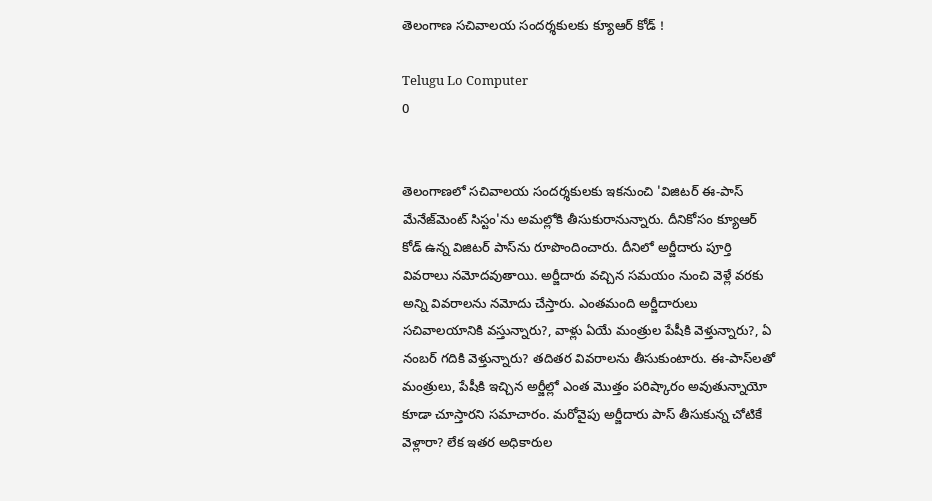తెలంగాణ సచివాలయ సందర్శకులకు క్యూఆర్‌ కోడ్‌ !

Telugu Lo Computer
0


తెలంగాణలో సచివాలయ సందర్శకులకు ఇకనుంచి 'విజిటర్‌ ఈ-పాస్‌ మేనేజ్‌మెంట్‌ సిస్టం'ను అమల్లోకి తీసుకురానున్నారు. దీనికోసం క్యూఆర్‌ కోడ్‌ ఉన్న విజిటర్‌ పాస్‌ను రూపొందించారు. దీనిలో అర్జీదారు పూర్తి వివరాలు నమోదవుతాయి. అర్జీదారు వచ్చిన సమయం నుంచి వెళ్లే వరకు అన్ని వివరాలను నమోదు చేస్తారు. ఎంతమంది అర్జీదారులు సచివాలయానికి వస్తున్నారు?, వాళ్లు ఏయే మంత్రుల పేషీకి వెళ్తున్నారు?, ఏ నంబర్‌ గదికి వెళ్తున్నారు? తదితర వివరాలను తీసుకుంటారు. ఈ-పాస్‌లతో మంత్రులు, పేషీకి ఇచ్చిన అర్జీల్లో ఎంత మొత్తం పరిష్కారం అవుతున్నాయో కూడా చూస్తారని సమాచారం. మరోవైపు అర్జీదారు పాస్‌ తీసుకున్న చోటికే వెళ్లారా? లేక ఇతర అధికారుల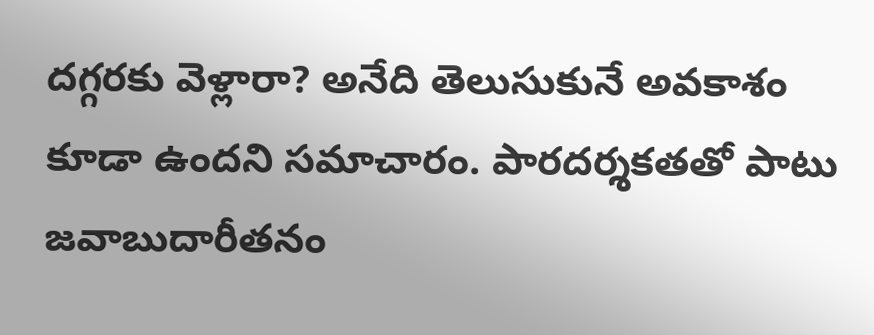దగ్గరకు వెళ్లారా? అనేది తెలుసుకునే అవకాశం కూడా ఉందని సమాచారం. పారదర్శకతతో పాటు జవాబుదారీతనం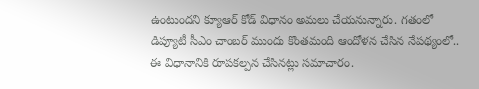ఉంటుందని క్యూఆర్‌ కోడ్‌ విధానం అమలు చేయనున్నారు. గతంలో డిప్యూటీ సీఎం చాంబర్‌ ముందు కొంతమంది ఆందోళన చేసిన నేపథ్యంలో.. ఈ విధానానికి రూపకల్పన చేసినట్లు సమాచారం.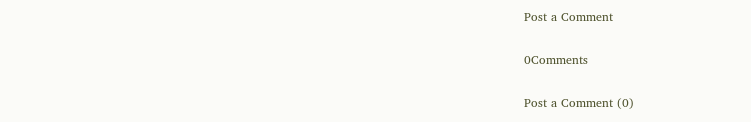Post a Comment

0Comments

Post a Comment (0)